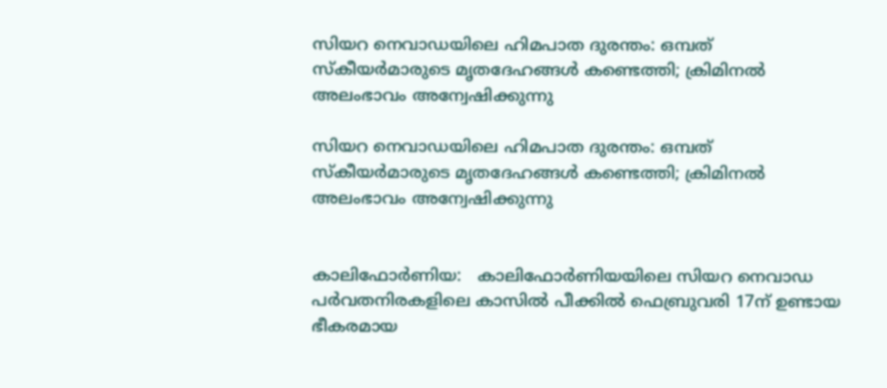സിയറ നെവാഡയിലെ ഹിമപാത ദുരന്തം: ഒമ്പത് സ്‌കീയർമാരുടെ മൃതദേഹങ്ങൾ കണ്ടെത്തി; ക്രിമിനൽ അലംഭാവം അന്വേഷിക്കുന്നു

സിയറ നെവാഡയിലെ ഹിമപാത ദുരന്തം: ഒമ്പത് സ്‌കീയർമാരുടെ മൃതദേഹങ്ങൾ കണ്ടെത്തി; ക്രിമിനൽ അലംഭാവം അന്വേഷിക്കുന്നു


കാലിഫോർണിയ:   കാലിഫോർണിയയിലെ സിയറ നെവാഡ പർവതനിരകളിലെ കാസിൽ പീക്കിൽ ഫെബ്രുവരി 17ന് ഉണ്ടായ ഭീകരമായ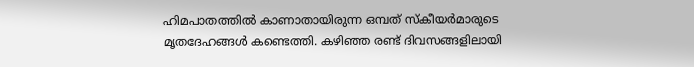ഹിമപാതത്തിൽ കാണാതായിരുന്ന ഒമ്പത് സ്‌കീയർമാരുടെ മൃതദേഹങ്ങൾ കണ്ടെത്തി. കഴിഞ്ഞ രണ്ട് ദിവസങ്ങളിലായി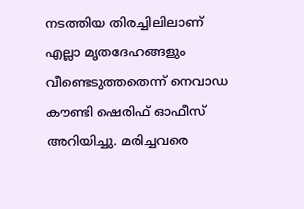നടത്തിയ തിരച്ചിലിലാണ് എല്ലാ മൃതദേഹങ്ങളും വീണ്ടെടുത്തതെന്ന് നെവാഡ കൗണ്ടി ഷെരിഫ് ഓഫീസ് അറിയിച്ചു. മരിച്ചവരെ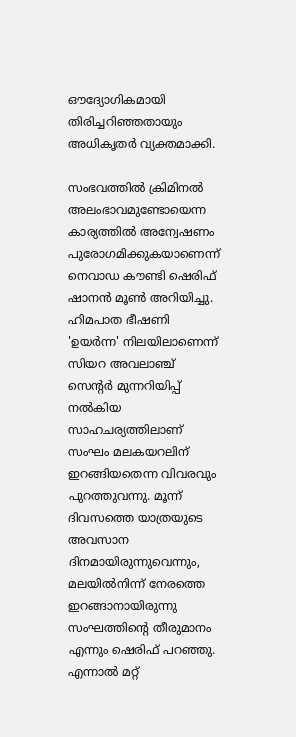ഔദ്യോഗികമായി തിരിച്ചറിഞ്ഞതായും അധികൃതർ വ്യക്തമാക്കി.

സംഭവത്തിൽ ക്രിമിനൽ അലംഭാവമുണ്ടോയെന്ന കാര്യത്തിൽ അന്വേഷണം പുരോഗമിക്കുകയാണെന്ന് നെവാഡ കൗണ്ടി ഷെരിഫ് ഷാനൻ മൂൺ അറിയിച്ചു. ഹിമപാത ഭീഷണി 'ഉയർന്ന' നിലയിലാണെന്ന് സിയറ അവലാഞ്ച് സെന്റർ മുന്നറിയിപ്പ് നൽകിയ സാഹചര്യത്തിലാണ് സംഘം മലകയറലിന് ഇറങ്ങിയതെന്ന വിവരവും പുറത്തുവന്നു. മൂന്ന് ദിവസത്തെ യാത്രയുടെ അവസാന ദിനമായിരുന്നുവെന്നും, മലയിൽനിന്ന് നേരത്തെ ഇറങ്ങാനായിരുന്നു സംഘത്തിന്റെ തീരുമാനം എന്നും ഷെരിഫ് പറഞ്ഞു. എന്നാൽ മറ്റ്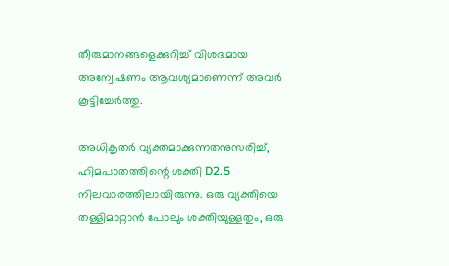തീരുമാനങ്ങളെക്കുറിച്ച് വിശദമായ അന്വേഷണം ആവശ്യമാണെന്ന് അവർ കൂട്ടിച്ചേർത്തു.

അധികൃതർ വ്യക്തമാക്കുന്നതനുസരിച്ച്, ഹിമപാതത്തിന്റെ ശക്തി D2.5 നിലവാരത്തിലായിരുന്നു. ഒരു വ്യക്തിയെ തള്ളിമാറ്റാൻ പോലും ശക്തിയുള്ളതും, ഒരു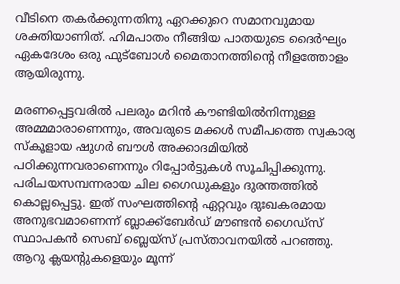വീടിനെ തകർക്കുന്നതിനു ഏറക്കുറെ സമാനവുമായ ശക്തിയാണിത്. ഹിമപാതം നീങ്ങിയ പാതയുടെ ദൈർഘ്യം ഏകദേശം ഒരു ഫുട്‌ബോൾ മൈതാനത്തിന്റെ നീളത്തോളം ആയിരുന്നു.

മരണപ്പെട്ടവരിൽ പലരും മറിൻ കൗണ്ടിയിൽനിന്നുള്ള അമ്മമാരാണെന്നും, അവരുടെ മക്കൾ സമീപത്തെ സ്വകാര്യ സ്‌കൂളായ ഷുഗർ ബൗൾ അക്കാദമിയിൽ പഠിക്കുന്നവരാണെന്നും റിപ്പോർട്ടുകൾ സൂചിപ്പിക്കുന്നു.  പരിചയസമ്പന്നരായ ചില ഗൈഡുകളും ദുരന്തത്തിൽ കൊല്ലപ്പെട്ടു. ഇത് സംഘത്തിന്റെ ഏറ്റവും ദുഃഖകരമായ അനുഭവമാണെന്ന് ബ്ലാക്ക്‌ബേർഡ് മൗണ്ടൻ ഗൈഡ്‌സ് സ്ഥാപകൻ സെബ് ബ്ലെയ്‌സ് പ്രസ്താവനയിൽ പറഞ്ഞു. ആറു ക്ലയന്റുകളെയും മൂന്ന്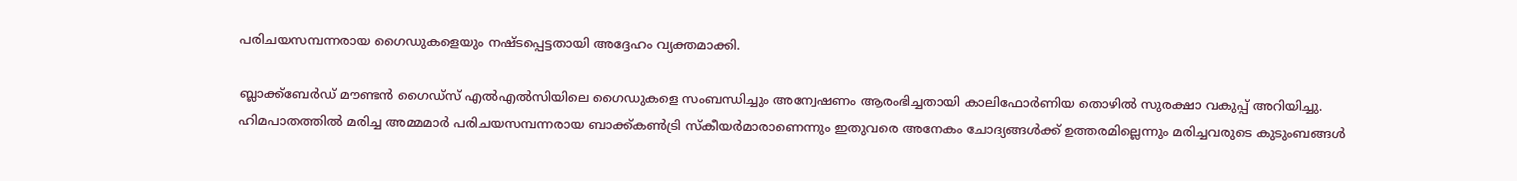പരിചയസമ്പന്നരായ ഗൈഡുകളെയും നഷ്ടപ്പെട്ടതായി അദ്ദേഹം വ്യക്തമാക്കി.

ബ്ലാക്ക്‌ബേർഡ് മൗണ്ടൻ ഗൈഡ്‌സ് എൽഎൽസിയിലെ ഗൈഡുകളെ സംബന്ധിച്ചും അന്വേഷണം ആരംഭിച്ചതായി കാലിഫോർണിയ തൊഴിൽ സുരക്ഷാ വകുപ്പ് അറിയിച്ചു. ഹിമപാതത്തിൽ മരിച്ച അമ്മമാർ പരിചയസമ്പന്നരായ ബാക്ക്കൺട്രി സ്‌കീയർമാരാണെന്നും ഇതുവരെ അനേകം ചോദ്യങ്ങൾക്ക് ഉത്തരമില്ലെന്നും മരിച്ചവരുടെ കുടുംബങ്ങൾ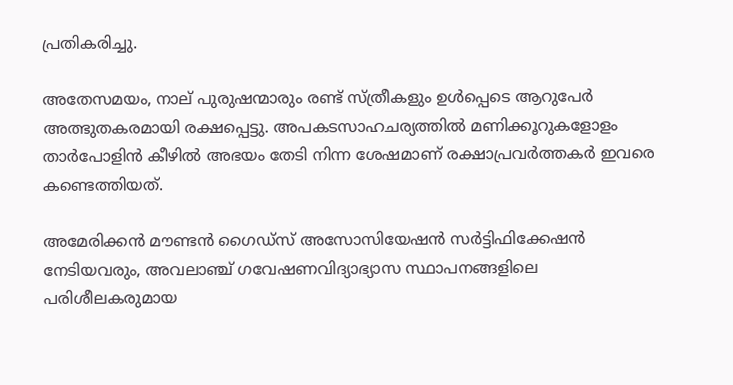പ്രതികരിച്ചു.

അതേസമയം, നാല് പുരുഷന്മാരും രണ്ട് സ്ത്രീകളും ഉൾപ്പെടെ ആറുപേർ അത്ഭുതകരമായി രക്ഷപ്പെട്ടു. അപകടസാഹചര്യത്തിൽ മണിക്കൂറുകളോളം താർപോളിൻ കീഴിൽ അഭയം തേടി നിന്ന ശേഷമാണ് രക്ഷാപ്രവർത്തകർ ഇവരെ കണ്ടെത്തിയത്.

അമേരിക്കൻ മൗണ്ടൻ ഗൈഡ്‌സ് അസോസിയേഷൻ സർട്ടിഫിക്കേഷൻ നേടിയവരും, അവലാഞ്ച് ഗവേഷണവിദ്യാഭ്യാസ സ്ഥാപനങ്ങളിലെ പരിശീലകരുമായ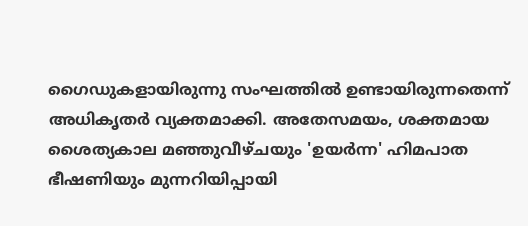ഗൈഡുകളായിരുന്നു സംഘത്തിൽ ഉണ്ടായിരുന്നതെന്ന് അധികൃതർ വ്യക്തമാക്കി. അതേസമയം, ശക്തമായ ശൈത്യകാല മഞ്ഞുവീഴ്ചയും 'ഉയർന്ന' ഹിമപാത ഭീഷണിയും മുന്നറിയിപ്പായി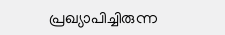പ്രഖ്യാപിച്ചിരുന്ന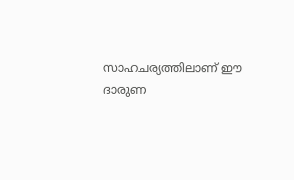സാഹചര്യത്തിലാണ് ഈ ദാരുണ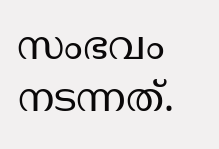സംഭവം നടന്നത്.